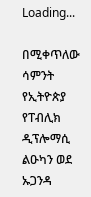Loading...

በሚቀጥለው ሳምንት የኢትዮጵያ የፐብሊክ ዲፕሎማሲ ልዑካን ወደ ኡጋንዳ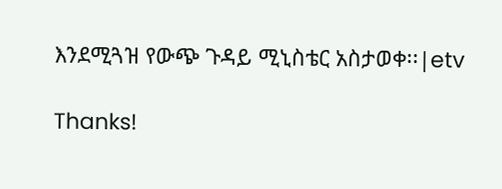እንደሚጓዝ የውጭ ጉዳይ ሚኒስቴር አስታወቀ፡፡|etv

Thanks!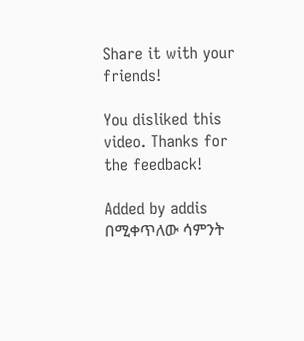Share it with your friends!

You disliked this video. Thanks for the feedback!

Added by addis
በሚቀጥለው ሳምንት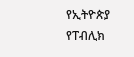የኢትዮጵያ የፐብሊክ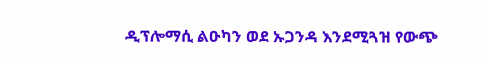ዲፕሎማሲ ልዑካን ወደ ኡጋንዳ እንደሚጓዝ የውጭ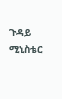ጉዳይ ሚኒስቴር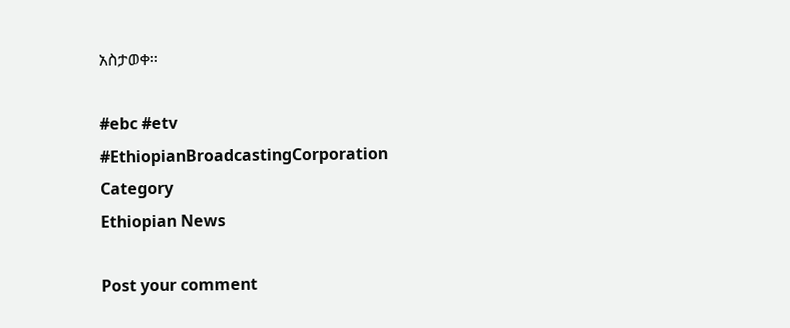አስታወቀ፡፡

#ebc #etv
#EthiopianBroadcastingCorporation
Category
Ethiopian News

Post your comment